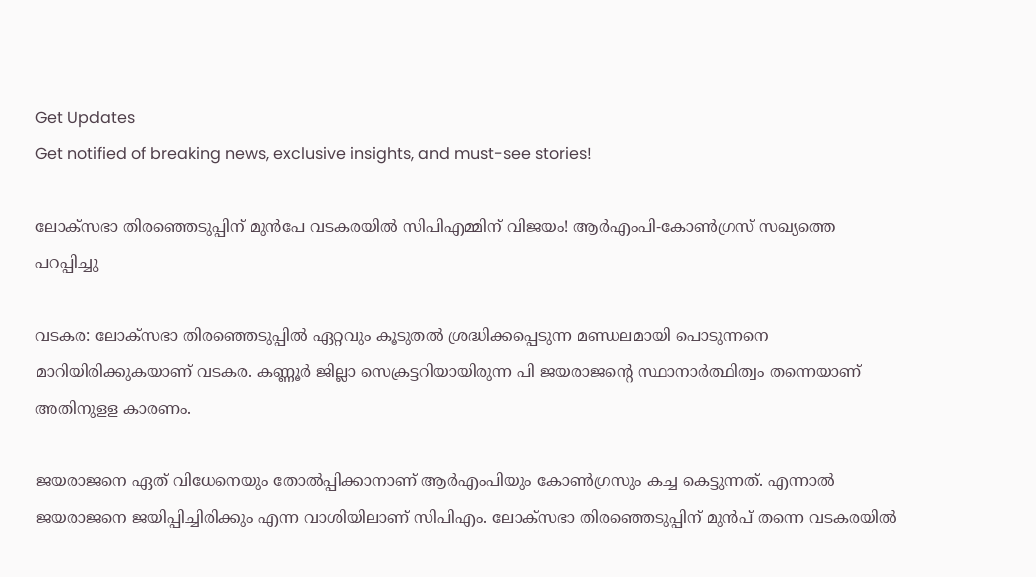Get Updates
Get notified of breaking news, exclusive insights, and must-see stories!

ലോക്സഭാ തിരഞ്ഞെടുപ്പിന് മുൻപേ വടകരയിൽ സിപിഎമ്മിന് വിജയം! ആർഎംപി-കോൺഗ്രസ് സഖ്യത്തെ പറപ്പിച്ചു

വടകര: ലോക്‌സഭാ തിരഞ്ഞെടുപ്പില്‍ ഏറ്റവും കൂടുതല്‍ ശ്രദ്ധിക്കപ്പെടുന്ന മണ്ഡലമായി പൊടുന്നനെ മാറിയിരിക്കുകയാണ് വടകര. കണ്ണൂര്‍ ജില്ലാ സെക്രട്ടറിയായിരുന്ന പി ജയരാജന്റെ സ്ഥാനാര്‍ത്ഥിത്വം തന്നെയാണ് അതിനുളള കാരണം.

ജയരാജനെ ഏത് വിധേനെയും തോല്‍പ്പിക്കാനാണ് ആര്‍എംപിയും കോണ്‍ഗ്രസും കച്ച കെട്ടുന്നത്. എന്നാല്‍ ജയരാജനെ ജയിപ്പിച്ചിരിക്കും എന്ന വാശിയിലാണ് സിപിഎം. ലോക്‌സഭാ തിരഞ്ഞെടുപ്പിന് മുന്‍പ് തന്നെ വടകരയില്‍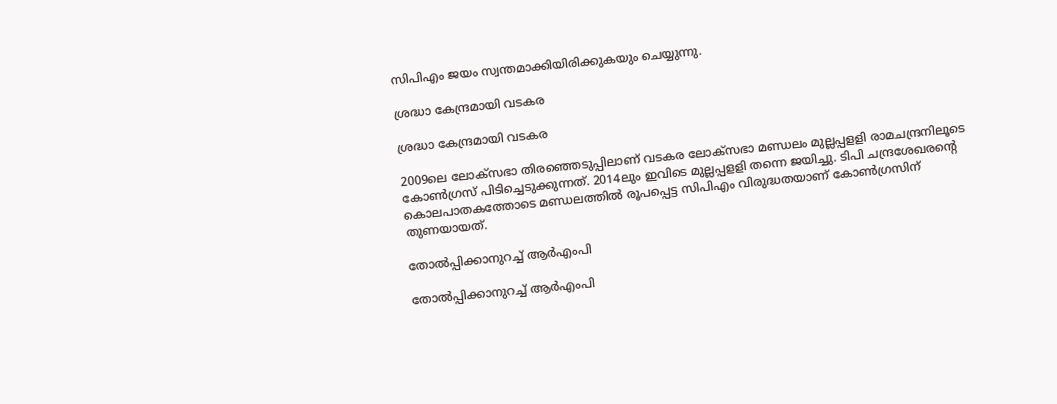സിപിഎം ജയം സ്വന്തമാക്കിയിരിക്കുകയും ചെയ്യുന്നു.

ശ്രദ്ധാ കേന്ദ്രമായി വടകര

ശ്രദ്ധാ കേന്ദ്രമായി വടകര

2009ലെ ലോക്‌സഭാ തിരഞ്ഞെടുപ്പിലാണ് വടകര ലോക്‌സഭാ മണ്ഡലം മുല്ലപ്പളളി രാമചന്ദ്രനിലൂടെ കോണ്‍ഗ്രസ് പിടിച്ചെടുക്കുന്നത്. 2014ലും ഇവിടെ മുല്ലപ്പളളി തന്നെ ജയിച്ചു. ടിപി ചന്ദ്രശേഖരന്റെ കൊലപാതകത്തോടെ മണ്ഡലത്തില്‍ രൂപപ്പെട്ട സിപിഎം വിരുദ്ധതയാണ് കോണ്‍ഗ്രസിന് തുണയായത്.

തോൽപ്പിക്കാനുറച്ച് ആർഎംപി

തോൽപ്പിക്കാനുറച്ച് ആർഎംപി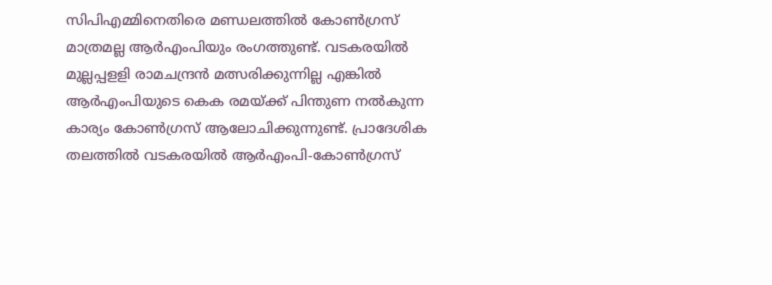സിപിഎമ്മിനെതിരെ മണ്ഡലത്തില്‍ കോണ്‍ഗ്രസ് മാത്രമല്ല ആര്‍എംപിയും രംഗത്തുണ്ട്. വടകരയില്‍ മുല്ലപ്പളളി രാമചന്ദ്രന്‍ മത്സരിക്കുന്നില്ല എങ്കില്‍ ആര്‍എംപിയുടെ കെക രമയ്ക്ക് പിന്തുണ നല്‍കുന്ന കാര്യം കോണ്‍ഗ്രസ് ആലോചിക്കുന്നുണ്ട്. പ്രാദേശിക തലത്തില്‍ വടകരയില്‍ ആര്‍എംപി-കോണ്‍ഗ്രസ്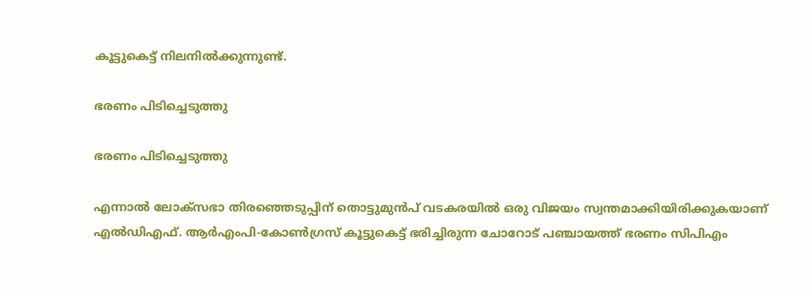കൂട്ടുകെട്ട് നിലനില്‍ക്കുന്നുണ്ട്.

ഭരണം പിടിച്ചെടുത്തു

ഭരണം പിടിച്ചെടുത്തു

എന്നാല്‍ ലോക്‌സഭാ തിരഞ്ഞെടുപ്പിന് തൊട്ടുമുന്‍പ് വടകരയില്‍ ഒരു വിജയം സ്വന്തമാക്കിയിരിക്കുകയാണ് എല്‍ഡിഎഫ്. ആര്‍എംപി-കോണ്‍ഗ്രസ് കൂട്ടുകെട്ട് ഭരിച്ചിരുന്ന ചോറോട് പഞ്ചായത്ത് ഭരണം സിപിഎം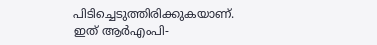പിടിച്ചെടുത്തിരിക്കുകയാണ്. ഇത് ആര്‍എംപി-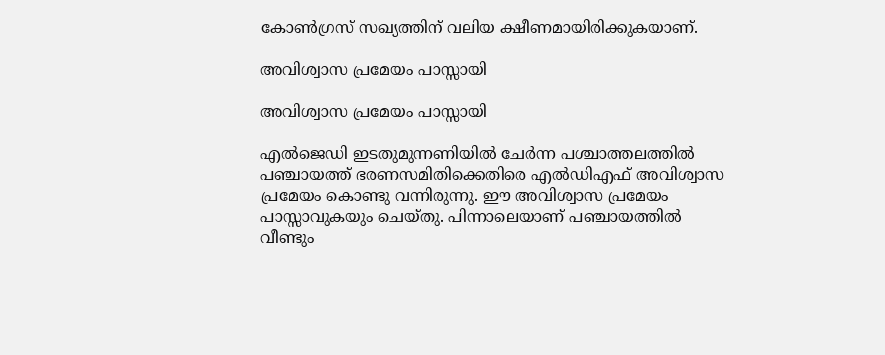കോണ്‍ഗ്രസ് സഖ്യത്തിന് വലിയ ക്ഷീണമായിരിക്കുകയാണ്.

അവിശ്വാസ പ്രമേയം പാസ്സായി

അവിശ്വാസ പ്രമേയം പാസ്സായി

എല്‍ജെഡി ഇടതുമുന്നണിയില്‍ ചേര്‍ന്ന പശ്ചാത്തലത്തില്‍ പഞ്ചായത്ത് ഭരണസമിതിക്കെതിരെ എല്‍ഡിഎഫ് അവിശ്വാസ പ്രമേയം കൊണ്ടു വന്നിരുന്നു. ഈ അവിശ്വാസ പ്രമേയം പാസ്സാവുകയും ചെയ്തു. പിന്നാലെയാണ് പഞ്ചായത്തില്‍ വീണ്ടും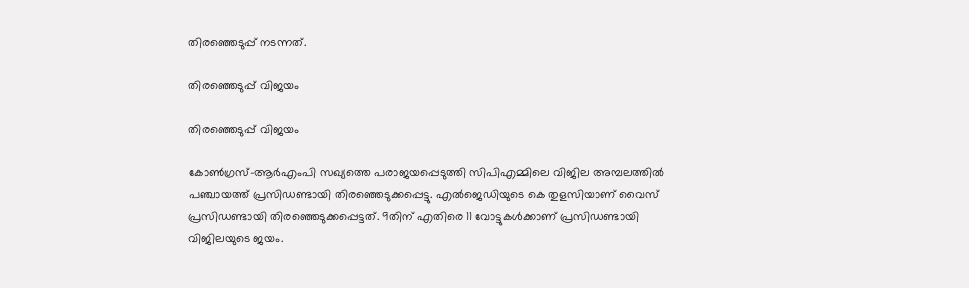തിരഞ്ഞെടുപ്പ് നടന്നത്.

തിരഞ്ഞെടുപ്പ് വിജയം

തിരഞ്ഞെടുപ്പ് വിജയം

കോണ്‍ഗ്രസ്-ആര്‍എംപി സഖ്യത്തെ പരാജയപ്പെടുത്തി സിപിഎമ്മിലെ വിജില അമ്പലത്തില്‍ പഞ്ചായത്ത് പ്രസിഡണ്ടായി തിരഞ്ഞെടുക്കപ്പെട്ടു. എല്‍ജെഡിയുടെ കെ തുളസിയാണ് വൈസ് പ്രസിഡണ്ടായി തിരഞ്ഞെടുക്കപ്പെട്ടത്. 9തിന് എതിരെ 11 വോട്ടുകള്‍ക്കാണ് പ്രസിഡണ്ടായി വിജിലയുടെ ജയം.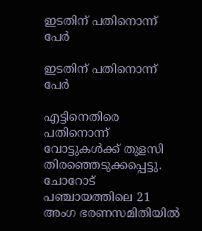ഇടതിന് പതിനൊന്ന് പേർ

ഇടതിന് പതിനൊന്ന് പേർ

എട്ടിനെതിരെ പതിനൊന്ന് വോട്ടുകള്‍ക്ക് തുളസി തിരഞ്ഞെടുക്കപ്പെട്ടു. ചോറോട് പഞ്ചായത്തിലെ 21 അംഗ ഭരണസമിതിയില്‍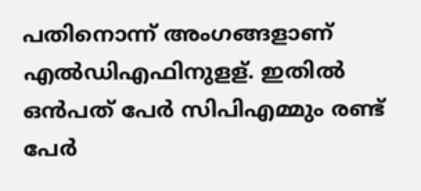പതിനൊന്ന് അംഗങ്ങളാണ് എല്‍ഡിഎഫിനുളള്. ഇതില്‍ ഒന്‍പത് പേര്‍ സിപിഎമ്മും രണ്ട് പേര്‍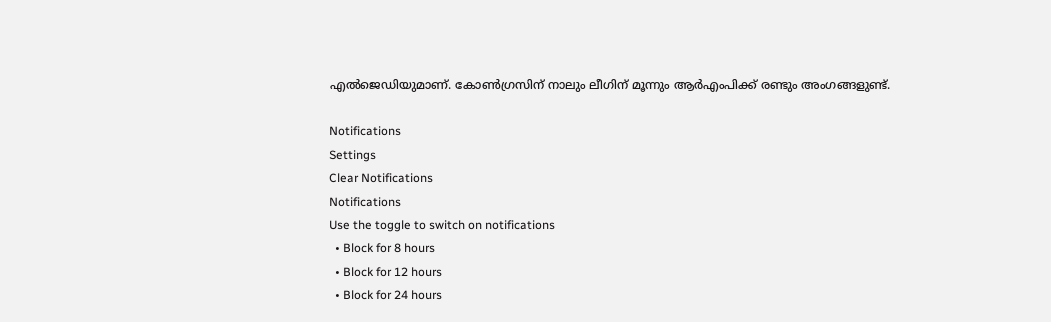എല്‍ജെഡിയുമാണ്. കോണ്‍ഗ്രസിന് നാലും ലീഗിന് മൂന്നും ആര്‍എംപിക്ക് രണ്ടും അംഗങ്ങളുണ്ട്.

Notifications
Settings
Clear Notifications
Notifications
Use the toggle to switch on notifications
  • Block for 8 hours
  • Block for 12 hours
  • Block for 24 hours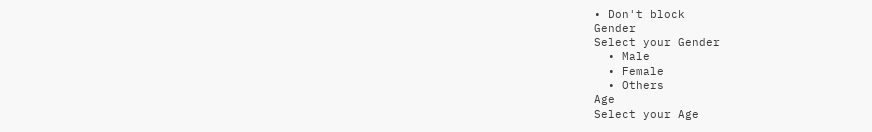• Don't block
Gender
Select your Gender
  • Male
  • Female
  • Others
Age
Select your Age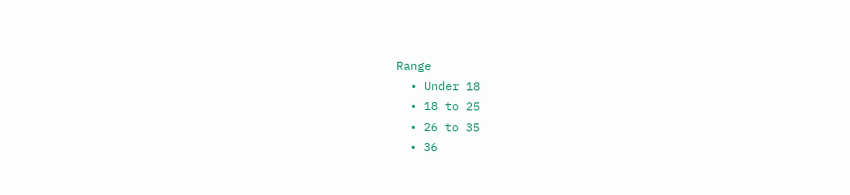Range
  • Under 18
  • 18 to 25
  • 26 to 35
  • 36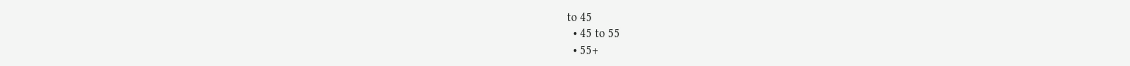to 45
  • 45 to 55
  • 55+